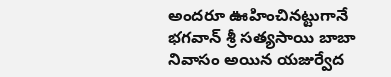అంద‌రూ ఊహించిన‌ట్టుగానే భగవాన్ శ్రీ సత్యసాయి బాబా నివాసం అయిన యజుర్వేద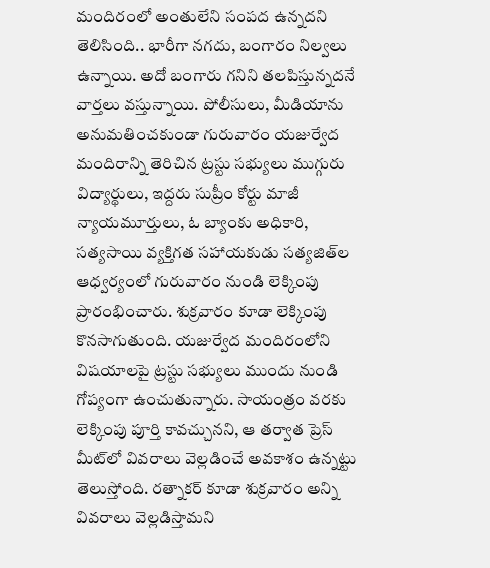మందిరంలో అంతులేని సంపద ఉన్న‌ద‌ని తెలిసింది.. భారీగా నగదు, బంగారం నిల్వలు ఉన్నాయి. అదో బంగారు గనిని తలపిస్తున్నదనే వార్తలు వస్తున్నాయి. పోలీసులు, మీడియాను అనుమతించకుండా గురువారం యజుర్వేద మందిరాన్ని తెరిచిన ట్రస్టు సభ్యులు ముగ్గురు విద్యార్థులు, ఇద్దరు సుప్రీం కోర్టు మాజీ న్యాయమూర్తులు, ఓ బ్యాంకు అధికారి, సత్యసాయి వ్యక్తిగత సహాయకుడు సత్యజిత్‌ల ఆధ్వర్యంలో గురువారం నుండి లెక్కింపు ప్రారంభించారు. శుక్రవారం కూడా లెక్కింపు కొనసాగుతుంది. యజుర్వేద మందిరంలోని విషయాలపై ట్రస్టు సభ్యులు ముందు నుండి గోప్యంగా ఉంచుతున్నారు. సాయంత్రం వరకు లెక్కింపు పూర్తి కావచ్చునని, ఆ తర్వాత ప్రెస్ మీట్‌లో వివరాలు వెల్లడించే అవకాశం ఉన్నట్టు తెలుస్తోంది. రత్నాకర్ కూడా శుక్రవారం అన్ని వివరాలు వెల్లడిస్తామని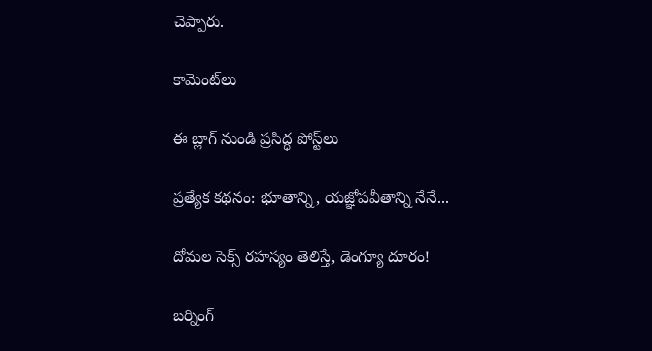చెప్పారు.

కామెంట్‌లు

ఈ బ్లాగ్ నుండి ప్రసిద్ధ పోస్ట్‌లు

ప్రత్యేక కథనం: భూతాన్ని, యజ్ఞోపవీతాన్ని నేనే...

దోమల సెక్స్ రహస్యం తెలిస్తే, డెంగ్యూ దూరం!

బర్నింగ్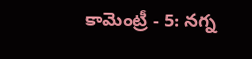కామెంట్రీ - 5: నగ్న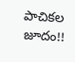పాచికల జూదం!!